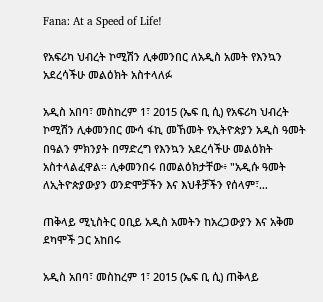Fana: At a Speed of Life!

የአፍሪካ ህብረት ኮሚሽን ሊቀመንበር ለአዲስ አመት የእንኳን አደረሳችሁ መልዕክት አስተላለፉ

አዲስ አበባ፣ መስከረም 1፣ 2015 (ኤፍ ቢ ሲ) የአፍሪካ ህብረት ኮሚሽን ሊቀመንበር ሙሳ ፋኪ መኸመት የኢትዮጵያን አዲስ ዓመት በዓልን ምክንያት በማድረግ የእንኳን አደረሳችሁ መልዕክት አስተላልፈዋል። ሊቀመንበሩ በመልዕክታቸው፥ "አዲሱ ዓመት ለኢትዮጵያውያን ወንድሞቻችን እና እህቶቻችን የሰላም፣…

ጠቅላይ ሚኒስትር ዐቢይ አዲስ አመትን ከአረጋውያን እና አቅመ ደካሞች ጋር አከበሩ

አዲስ አበባ፣ መስከረም 1፣ 2015 (ኤፍ ቢ ሲ) ጠቅላይ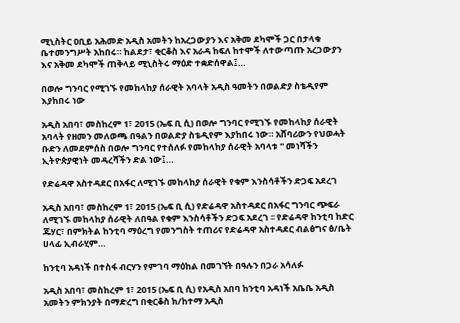ሚኒስትር ዐቢይ አሕመድ አዲስ አመትን ከአረጋውያን እና አቅመ ደካሞች ጋር በታላቁ ቤተመንግሥት አከበሩ። ከልደታ፣ ቂርቆስ እና አራዳ ከፍለ ከተሞች ለተውጣጡ አረጋውያን እና አቅመ ደካሞች ጠቅላይ ሚኒስትሩ ማዕድ ተቋድሰዋል፤…

በወሎ ግንባር የሚገኙ የመከላከያ ሰራዊት አባላት አዲስ ዓመትን በወልድያ ስቴዲየም እያከበሩ ነው

አዲስ አበባ፣ መስከረም 1፣ 2015 (ኤፍ ቢ ሲ) በወሎ ግንባር የሚገኙ የመከላከያ ሰራዊት አባላት የዘመን መለወጫ በዓልን በወልድያ ስቴዲየም እያከበሩ ነው። አሸባሪውን የህወሓት ቡድን ለመደምሰስ በወሎ ግንባር የተሰለፉ የመከላከያ ሰራዊት አባላቱ '' መነሻችን ኢትዮጵያዊነት መዳረሻችን ድል ነው፤…

የድሬዳዋ አስተዳደር በአፋር ለሚገኙ መከላከያ ሰራዊት የቁም እንስሳቶችን ድጋፍ አደረገ

አዲስ አበባ፣ መስከረም 1፣ 2015 (ኤፍ ቢ ሲ) የድሬዳዋ አስተዳደር በአፋር ግንባር ጭፍራ ለሚገኙ መከላከያ ሰራዊት ለበዓል የቁም እንስሳቶችን ድጋፍ አደረገ ፡፡ የድሬዳዋ ከንቲባ ከድር ጁሃር፣ በምክትል ከንቲባ ማዕረግ የመንግስት ተጠሪና የድሬዳዋ አስተዳደር ብልፅግና ፅ/ቤት ሀላፊ ኢብራሂም…

ከንቲባ አዳነች በተስፋ ብርሃን የምገባ ማዕከል በመገኘት በዓሉን በጋራ አሳለፉ

አዲስ አበባ፣ መስከረም 1፣ 2015 (ኤፍ ቢ ሲ) የአዲስ አበባ ከንቲባ አዳነች አቤቤ አዲስ አመትን ምክንያት በማድረግ በቂርቆስ ክ/ከተማ አዲስ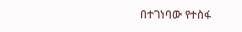በተገነባው የተስፋ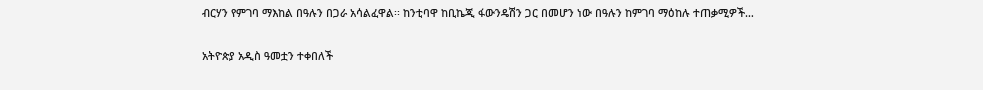ብርሃን የምገባ ማእከል በዓሉን በጋራ አሳልፈዋል፡፡ ከንቲባዋ ከቢኬጂ ፋውንዴሽን ጋር በመሆን ነው በዓሉን ከምገባ ማዕከሉ ተጠቃሚዎች…

አትዮጵያ አዲስ ዓመቷን ተቀበለች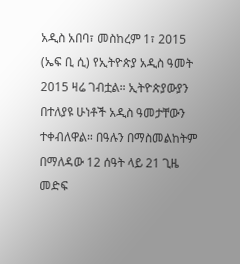አዲስ አበባ፣ መስከረም 1፣ 2015 (ኤፍ ቢ ሲ) የኢትዮጵያ አዲስ ዓመት 2015 ዛሬ ገብቷል። ኢትዮጵያውያን በተለያዩ ሁነቶች አዲስ ዓመታቸውን ተቀብለዋል። በዓሉን በማስመልከትም በማለዳው 12 ሰዓት ላይ 21 ጊዜ መድፍ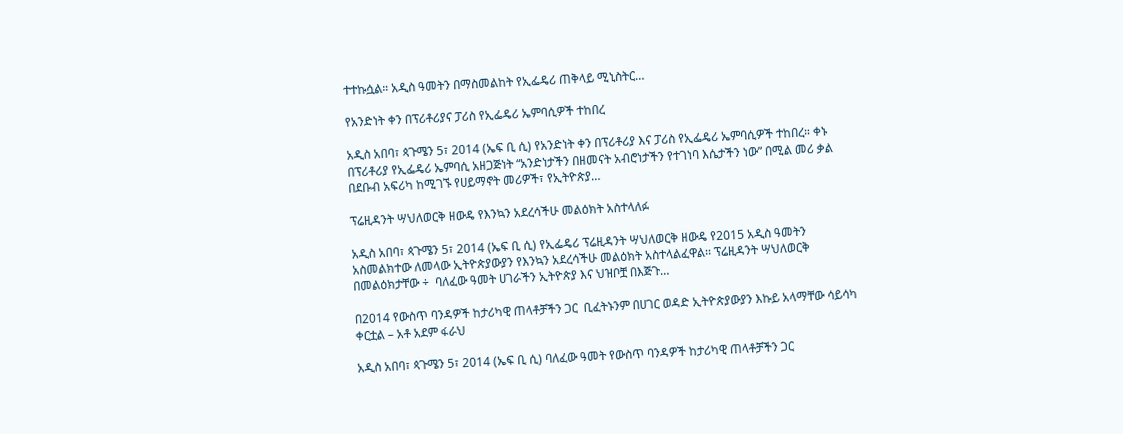ተተኩሷል። አዲስ ዓመትን በማስመልከት የኢፌዴሪ ጠቅላይ ሚኒስትር…

የአንድነት ቀን በፕሪቶሪያና ፓሪስ የኢፌዴሪ ኤምባሲዎች ተከበረ

አዲስ አበባ፣ ጳጉሜን 5፣ 2014 (ኤፍ ቢ ሲ) የአንድነት ቀን በፕሪቶሪያ እና ፓሪስ የኢፌዴሪ ኤምባሲዎች ተከበረ። ቀኑ በፕሪቶሪያ የኢፌዴሪ ኤምባሲ አዘጋጅነት “አንድነታችን በዘመናት አብሮነታችን የተገነባ እሴታችን ነው” በሚል መሪ ቃል በደቡብ አፍሪካ ከሚገኙ የሀይማኖት መሪዎች፣ የኢትዮጵያ…

ፕሬዚዳንት ሣህለወርቅ ዘውዴ የእንኳን አደረሳችሁ መልዕክት አስተላለፉ

አዲስ አበባ፣ ጳጉሜን 5፣ 2014 (ኤፍ ቢ ሲ) የኢፌዴሪ ፕሬዚዳንት ሣህለወርቅ ዘውዴ የ2015 አዲስ ዓመትን አስመልክተው ለመላው ኢትዮጵያውያን የእንኳን አደረሳችሁ መልዕክት አስተላልፈዋል፡፡ ፕሬዚዳንት ሣህለወርቅ በመልዕክታቸው ÷  ባለፈው ዓመት ሀገራችን ኢትዮጵያ እና ህዝቦቿ በእጅጉ…

በ2014 የውስጥ ባንዳዎች ከታሪካዊ ጠላቶቻችን ጋር  ቢፈትኑንም በሀገር ወዳድ ኢትዮጵያውያን እኩይ አላማቸው ሳይሳካ ቀርቷል – አቶ አደም ፋራህ

አዲስ አበባ፣ ጳጉሜን 5፣ 2014 (ኤፍ ቢ ሲ) ባለፈው ዓመት የውስጥ ባንዳዎች ከታሪካዊ ጠላቶቻችን ጋር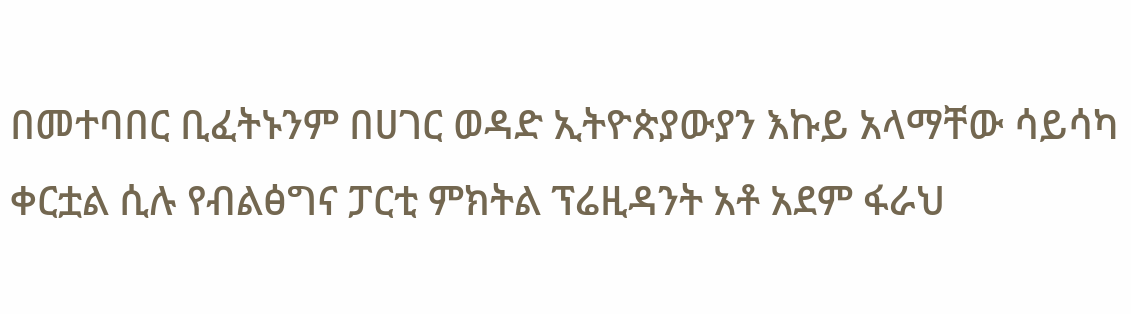በመተባበር ቢፈትኑንም በሀገር ወዳድ ኢትዮጵያውያን እኩይ አላማቸው ሳይሳካ ቀርቷል ሲሉ የብልፅግና ፓርቲ ምክትል ፕሬዚዳንት አቶ አደም ፋራህ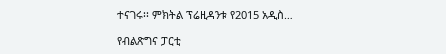ተናገሩ፡፡ ምክትል ፕሬዚዳንቱ የ2015 አዲስ…

የብልጽግና ፓርቲ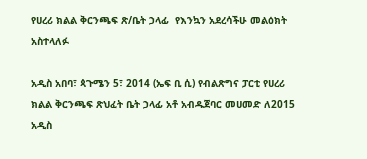የሀረሪ ክልል ቅርንጫፍ ጽ/ቤት ኃላፊ  የእንኳን አደረሳችሁ መልዕክት አስተላለፉ

አዲስ አበባ፣ ጳጉሜን 5፣ 2014 (ኤፍ ቢ ሲ) የብልጽግና ፓርቲ የሀረሪ ክልል ቅርንጫፍ ጽህፈት ቤት ኃላፊ አቶ አብዱጀባር መሀመድ ለ2015 አዲስ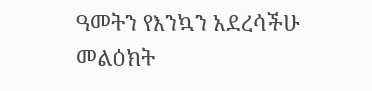ዓመትን የእንኳን አደረሳችሁ መልዕክት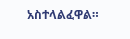አስተላልፈዋል።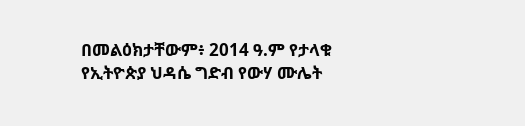በመልዕክታቸውም፥ 2014 ዓ.ም የታላቁ የኢትዮጵያ ህዳሴ ግድብ የውሃ ሙሌት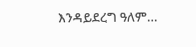እንዳይደረግ ዓለም…